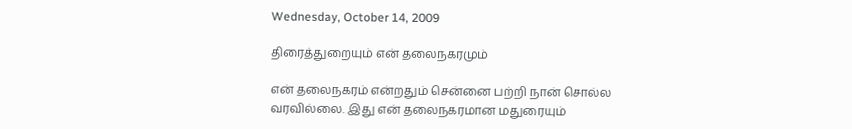Wednesday, October 14, 2009

திரைத்துறையும் என் தலைநகரமும்

என் தலைநகரம் என்றதும் சென்னை பற்றி நான் சொல்ல வரவில்லை. இது என் தலைநகரமான மதுரையும்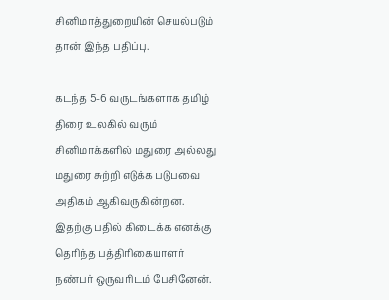சினிமாத்துறையின் செயல்படும் தான் இந்த பதிப்பு.

கடந்த 5-6 வருடங்களாக தமிழ் திரை உலகில் வரும் சினிமாக்களில் மதுரை அல்லது மதுரை சுற்றி எடுக்க படுபவை அதிகம் ஆகிவருகின்றன. இதற்கு பதில் கிடைக்க எனக்கு தெரிந்த பத்திரிகையாளர் நண்பர் ஒருவரிடம் பேசினேன்.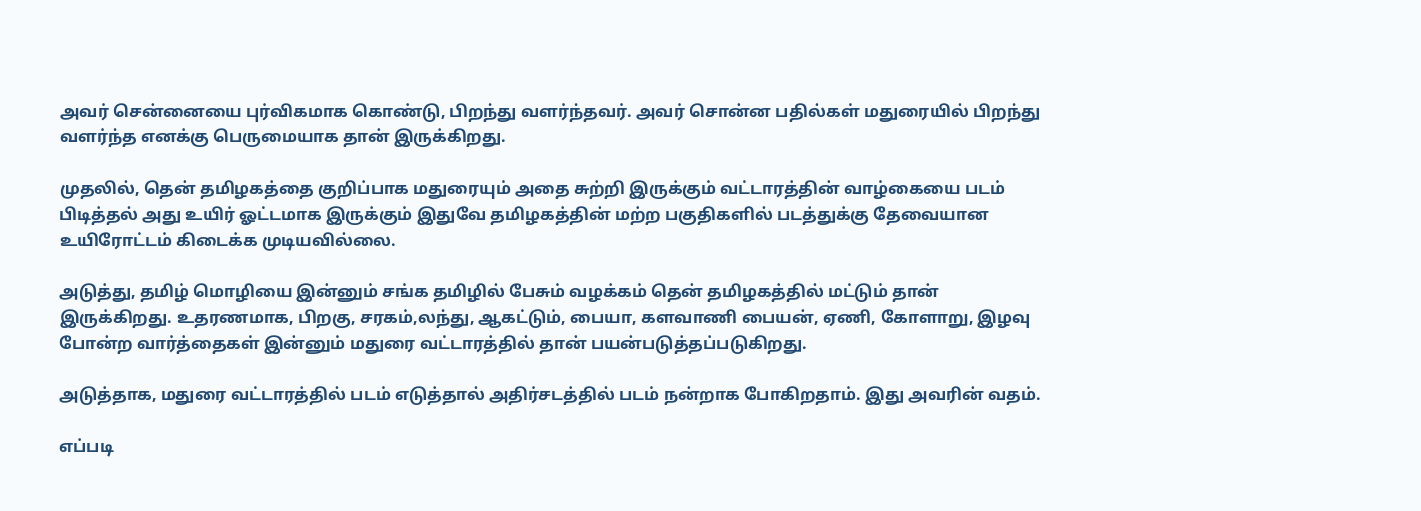அவர் சென்னையை புர்விகமாக கொண்டு, பிறந்து வளர்ந்தவர். அவர் சொன்ன பதில்கள் மதுரையில் பிறந்து வளர்ந்த எனக்கு பெருமையாக தான் இருக்கிறது.

முதலில், தென் தமிழகத்தை குறிப்பாக மதுரையும் அதை சுற்றி இருக்கும் வட்டாரத்தின் வாழ்கையை படம் பிடித்தல் அது உயிர் ஓட்டமாக இருக்கும் இதுவே தமிழகத்தின் மற்ற பகுதிகளில் படத்துக்கு தேவையான உயிரோட்டம் கிடைக்க முடியவில்லை.

அடுத்து, தமிழ் மொழியை இன்னும் சங்க தமிழில் பேசும் வழக்கம் தென் தமிழகத்தில் மட்டும் தான் இருக்கிறது. உதரணமாக, பிறகு, சரகம்,லந்து, ஆகட்டும், பையா, களவாணி பையன், ஏணி, கோளாறு, இழவு போன்ற வார்த்தைகள் இன்னும் மதுரை வட்டாரத்தில் தான் பயன்படுத்தப்படுகிறது.

அடுத்தாக, மதுரை வட்டாரத்தில் படம் எடுத்தால் அதிர்சடத்தில் படம் நன்றாக போகிறதாம். இது அவரின் வதம்.

எப்படி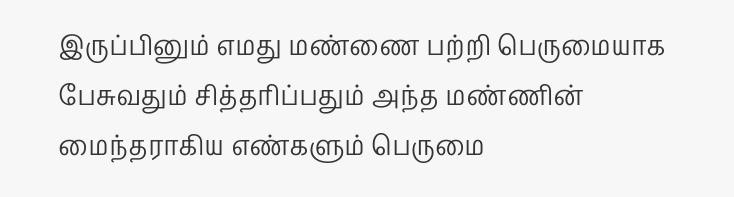இருப்பினும் எமது மண்ணை பற்றி பெருமையாக பேசுவதும் சித்தரிப்பதும் அந்த மண்ணின் மைந்தராகிய எண்களும் பெருமை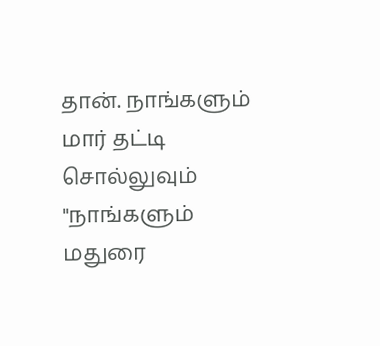தான். நாங்களும் மார் தட்டி சொல்லுவும் "நாங்களும் மதுரை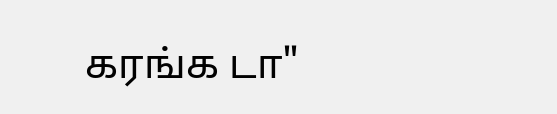கரங்க டா"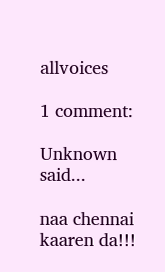allvoices

1 comment:

Unknown said...

naa chennai kaaren da!!!